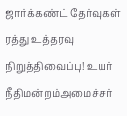ஜார்க்கண்ட் தேர்வுகள் ரத்து உத்தரவு நிறுத்திவைப்பு! உயர் நீதிமன்றம்அமைச்சர்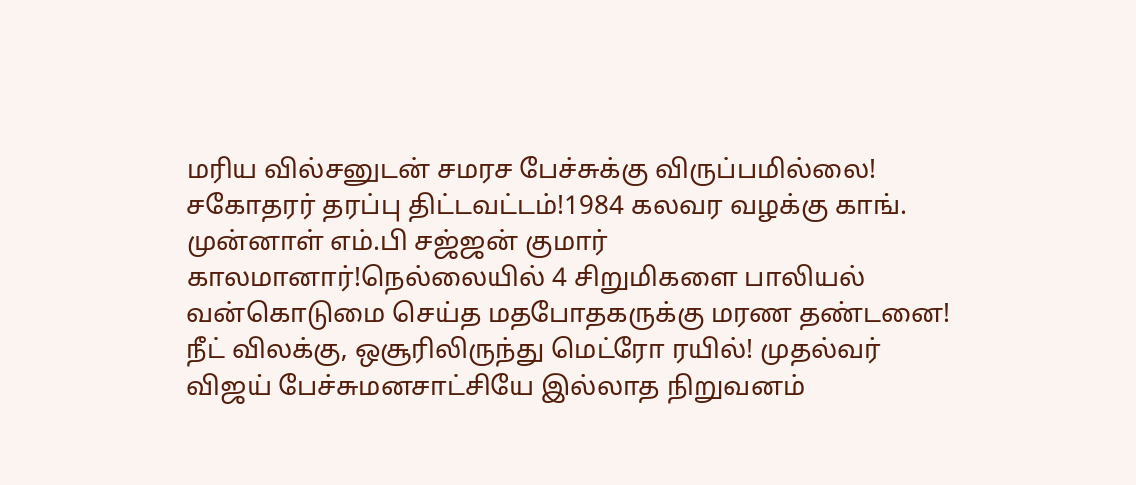மரிய வில்சனுடன் சமரச பேச்சுக்கு விருப்பமில்லை! சகோதரர் தரப்பு திட்டவட்டம்!1984 கலவர வழக்கு காங். முன்னாள் எம்.பி சஜ்ஜன் குமார் காலமானார்!நெல்லையில் 4 சிறுமிகளை பாலியல் வன்கொடுமை செய்த மதபோதகருக்கு மரண தண்டனை! நீட் விலக்கு, ஒசூரிலிருந்து மெட்ரோ ரயில்! முதல்வர் விஜய் பேச்சுமனசாட்சியே இல்லாத நிறுவனம்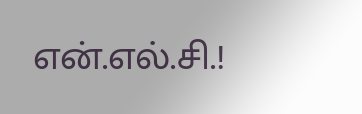என்.எல்.சி.!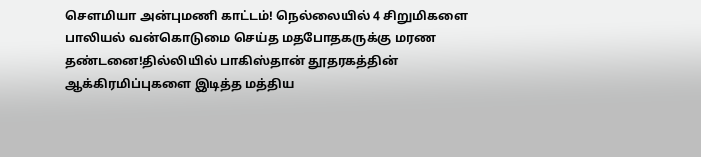செளமியா அன்புமணி காட்டம்! நெல்லையில் 4 சிறுமிகளை பாலியல் வன்கொடுமை செய்த மதபோதகருக்கு மரண தண்டனை!தில்லியில் பாகிஸ்தான் தூதரகத்தின் ஆக்கிரமிப்புகளை இடித்த மத்திய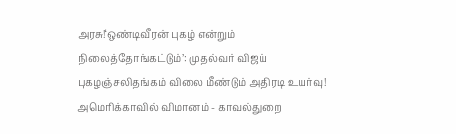அரசு!‘ஒண்டிவீரன் புகழ் என்றும் நிலைத்தோங்கட்டும்’: முதல்வர் விஜய் புகழஞ்சலிதங்கம் விலை மீண்டும் அதிரடி உயர்வு! அமெரிக்காவில் விமானம் - காவல்துறை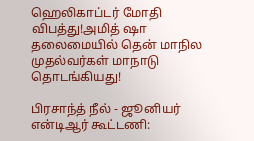ஹெலிகாப்டர் மோதி விபத்து!அமித் ஷா தலைமையில் தென் மாநில முதல்வர்கள் மாநாடு தொடங்கியது!

பிரசாந்த் நீல் - ஜூனியர் என்டிஆர் கூட்டணி: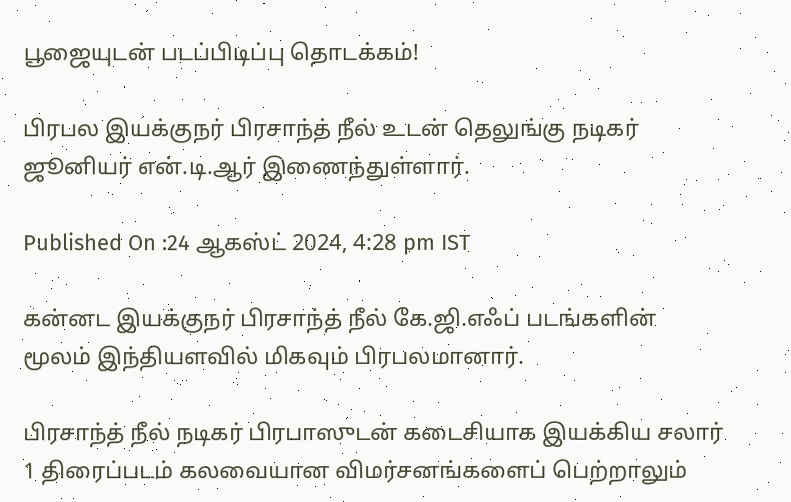பூஜையுடன் படப்பிடிப்பு தொடக்கம்!

பிரபல இயக்குநர் பிரசாந்த் நீல் உடன் தெலுங்கு நடிகர் ஜூனியர் என்.டி.ஆர் இணைந்துள்ளார்.

Published On :24 ஆகஸ்ட் 2024, 4:28 pm IST

கன்னட இயக்குநர் பிரசாந்த் நீல் கே.ஜி.எஃப் படங்களின் மூலம் இந்தியளவில் மிகவும் பிரபலமானார்.

பிரசாந்த் நீல் நடிகர் பிரபாஸுடன் கடைசியாக இயக்கிய சலார் 1 திரைப்படம் கலவையான விமர்சனங்களைப் பெற்றாலும்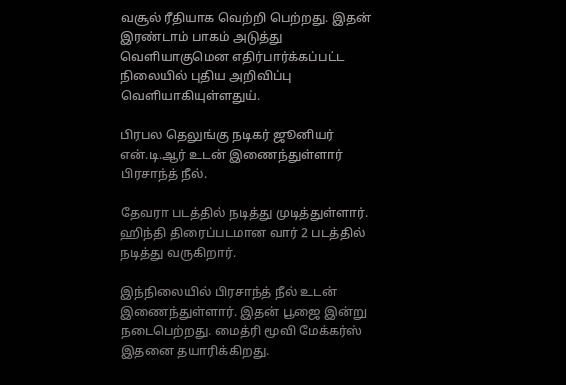வசூல் ரீதியாக வெற்றி பெற்றது. இதன் இரண்டாம் பாகம் அடுத்து வெளியாகுமென எதிர்பார்க்கப்பட்ட நிலையில் புதிய அறிவிப்பு வெளியாகியுள்ளதுய்.

பிரபல தெலுங்கு நடிகர் ஜூனியர் என்.டி.ஆர் உடன் இணைந்துள்ளார் பிரசாந்த் நீல்.

தேவரா படத்தில் நடித்து முடித்துள்ளார். ஹிந்தி திரைப்படமான வார் 2 படத்தில் நடித்து வருகிறார்.

இந்நிலையில் பிரசாந்த் நீல் உடன் இணைந்துள்ளார். இதன் பூஜை இன்று நடைபெற்றது. மைத்ரி மூவி மேக்கர்ஸ் இதனை தயாரிக்கிறது.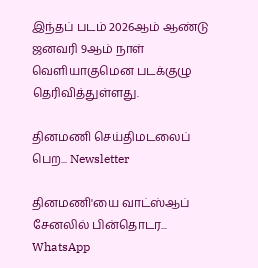இந்தப் படம் 2026ஆம் ஆண்டு ஜனவரி 9ஆம் நாள் வெளியாகுமென படக்குழு தெரிவித்துள்ளது.

தினமணி செய்திமடலைப் பெற... Newsletter

தினமணி'யை வாட்ஸ்ஆப் சேனலில் பின்தொடர... WhatsApp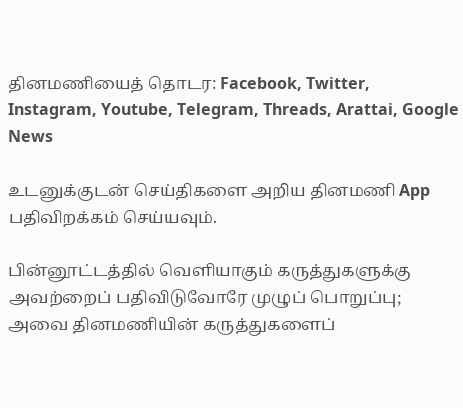தினமணியைத் தொடர: Facebook, Twitter, Instagram, Youtube, Telegram, Threads, Arattai, Google News

உடனுக்குடன் செய்திகளை அறிய தினமணி App பதிவிறக்கம் செய்யவும்.

பின்னூட்டத்தில் வெளியாகும் கருத்துகளுக்கு அவற்றைப் பதிவிடுவோரே முழுப் பொறுப்பு; அவை தினமணியின் கருத்துகளைப்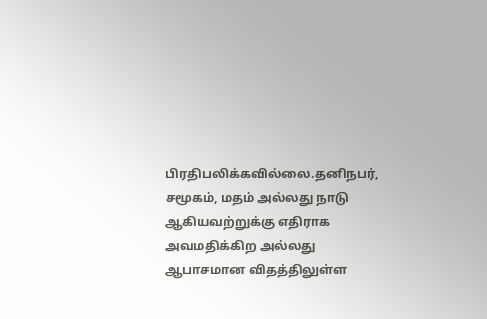பிரதிபலிக்கவில்லை.தனிநபர், சமூகம், மதம் அல்லது நாடு ஆகியவற்றுக்கு எதிராக அவமதிக்கிற அல்லது ஆபாசமான விதத்திலுள்ள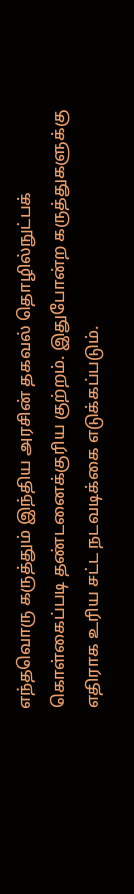எந்தவொரு கருத்தும் இந்திய அரசின் தகவல் தொழில்நுட்பக் கொள்கைப்படி தண்டனைக்குரிய குற்றம். இதுபோன்ற கருத்துகளுக்கு எதிராக உரிய சட்ட நடவடிக்கை எடுக்கப்படும்.